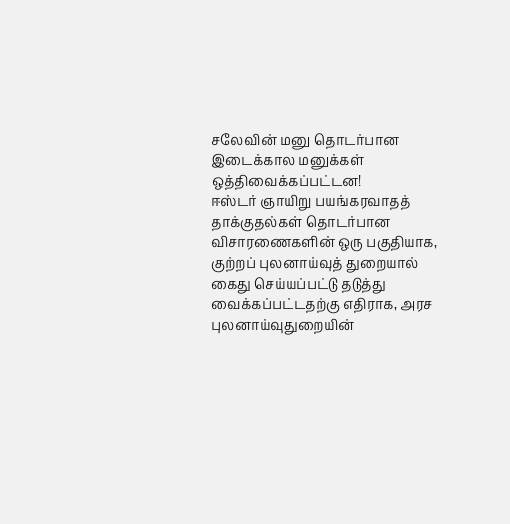சலேவின் மனு தொடர்பான இடைக்கால மனுக்கள் ஒத்திவைக்கப்பட்டன!
ஈஸ்டர் ஞாயிறு பயங்கரவாதத் தாக்குதல்கள் தொடர்பான விசாரணைகளின் ஒரு பகுதியாக, குற்றப் புலனாய்வுத் துறையால் கைது செய்யப்பட்டு தடுத்து வைக்கப்பட்டதற்கு எதிராக, அரச புலனாய்வுதுறையின்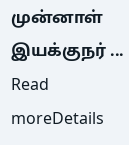முன்னாள் இயக்குநர் ...
Read moreDetails